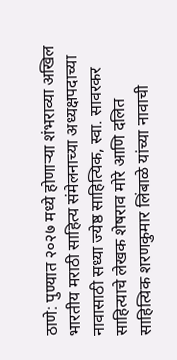ठाणे: पुण्यात २०२७ मध्ये होणाऱ्या शंभराव्या अखिल भारतीय मराठी साहित्य संमेलनाच्या अध्यक्षपदाच्या नावासाठी सध्या ज्येष्ठ साहित्यिक, स्वा. सावरकर साहित्याचे लेखक शेषराव मोरे आणि दलित साहित्यिक शरणकुमार लिंबाळे यांच्या नावाची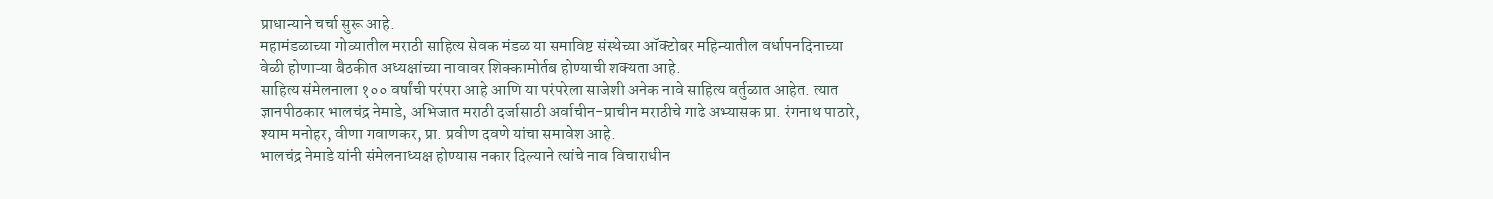प्राधान्याने चर्चा सुरू आहे.
महामंडळाच्या गोव्यातील मराठी साहित्य सेवक मंडळ या समाविष्ट संस्थेच्या ऑक्टोबर महिन्यातील वर्धापनदिनाच्या वेळी होणाऱ्या बैठकीत अध्यक्षांच्या नावावर शिक्कामोर्तब होण्याची शक्यता आहे.
साहित्य संमेलनाला १०० वर्षांची परंपरा आहे आणि या परंपरेला साजेशी अनेक नावे साहित्य वर्तुळात आहेत. त्यात ज्ञानपीठकार भालचंद्र नेमाडे, अभिजात मराठी दर्जासाठी अर्वाचीन-प्राचीन मराठीचे गाढे अभ्यासक प्रा. रंगनाथ पाठारे, श्याम मनोहर, वीणा गवाणकर, प्रा. प्रवीण दवणे यांचा समावेश आहे.
भालचंद्र नेमाडे यांनी संमेलनाध्यक्ष होण्यास नकार दिल्याने त्यांचे नाव विचाराधीन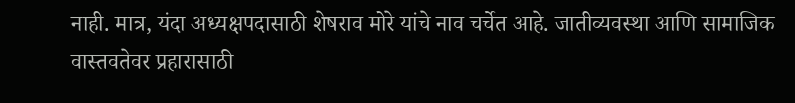नाही. मात्र, यंदा अध्यक्षपदासाठी शेषराव मोरे यांचे नाव चर्चेत आहे. जातीव्यवस्था आणि सामाजिक वास्तवतेवर प्रहारासाठी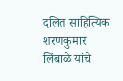दलित साहित्यिक शरणकुमार लिंबाळे यांचे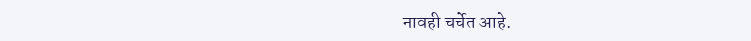नावही चर्चेत आहे.